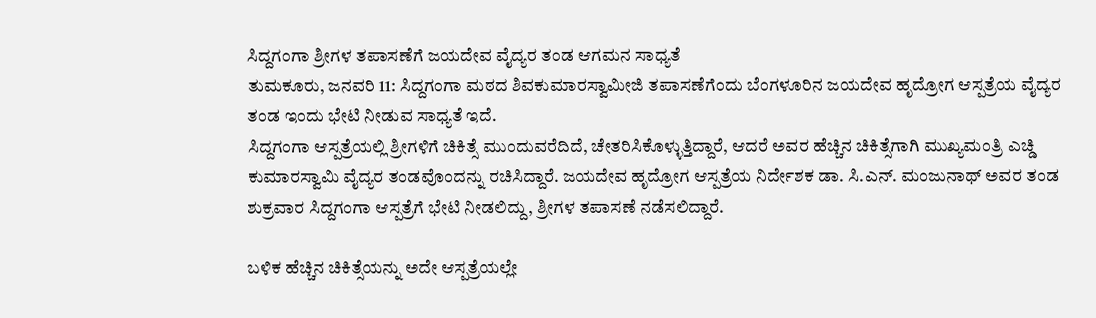ಸಿದ್ದಗಂಗಾ ಶ್ರೀಗಳ ತಪಾಸಣೆಗೆ ಜಯದೇವ ವೈದ್ಯರ ತಂಡ ಆಗಮನ ಸಾಧ್ಯತೆ
ತುಮಕೂರು, ಜನವರಿ 11: ಸಿದ್ದಗಂಗಾ ಮಠದ ಶಿವಕುಮಾರಸ್ವಾಮೀಜಿ ತಪಾಸಣೆಗೆಂದು ಬೆಂಗಳೂರಿನ ಜಯದೇವ ಹೃದ್ರೋಗ ಆಸ್ಪತ್ರೆಯ ವೈದ್ಯರ ತಂಡ ಇಂದು ಭೇಟಿ ನೀಡುವ ಸಾಧ್ಯತೆ ಇದೆ.
ಸಿದ್ದಗಂಗಾ ಆಸ್ಪತ್ರೆಯಲ್ಲಿ ಶ್ರೀಗಳಿಗೆ ಚಿಕಿತ್ಸೆ ಮುಂದುವರೆದಿದೆ, ಚೇತರಿಸಿಕೊಳ್ಳುತ್ತಿದ್ದಾರೆ, ಆದರೆ ಅವರ ಹೆಚ್ಚಿನ ಚಿಕಿತ್ಸೆಗಾಗಿ ಮುಖ್ಯಮಂತ್ರಿ ಎಚ್ಡಿ ಕುಮಾರಸ್ವಾಮಿ ವೈದ್ಯರ ತಂಡವೊಂದನ್ನು ರಚಿಸಿದ್ದಾರೆ. ಜಯದೇವ ಹೃದ್ರೋಗ ಆಸ್ಪತ್ರೆಯ ನಿರ್ದೇಶಕ ಡಾ. ಸಿ.ಎನ್. ಮಂಜುನಾಥ್ ಅವರ ತಂಡ ಶುಕ್ರವಾರ ಸಿದ್ದಗಂಗಾ ಆಸ್ಪತ್ರೆಗೆ ಭೇಟಿ ನೀಡಲಿದ್ದು, ಶ್ರೀಗಳ ತಪಾಸಣೆ ನಡೆಸಲಿದ್ದಾರೆ.

ಬಳಿಕ ಹೆಚ್ಚಿನ ಚಿಕಿತ್ಸೆಯನ್ನು ಅದೇ ಆಸ್ಪತ್ರೆಯಲ್ಲೇ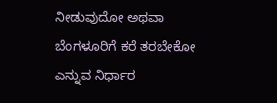ನೀಡುವುದೋ ಅಥವಾ ಬೆಂಗಳೂರಿಗೆ ಕರೆ ತರಬೇಕೋ ಎನ್ನುವ ನಿರ್ಧಾರ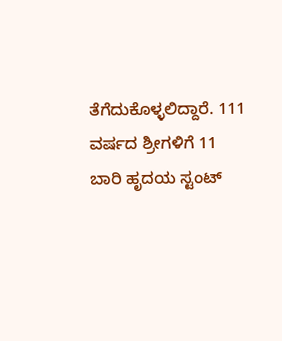ತೆಗೆದುಕೊಳ್ಳಲಿದ್ದಾರೆ. 111 ವರ್ಷದ ಶ್ರೀಗಳಿಗೆ 11 ಬಾರಿ ಹೃದಯ ಸ್ಟಂಟ್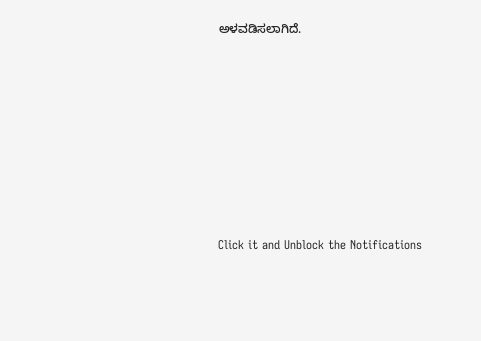ಅಳವಡಿಸಲಾಗಿದೆ.











Click it and Unblock the Notifications